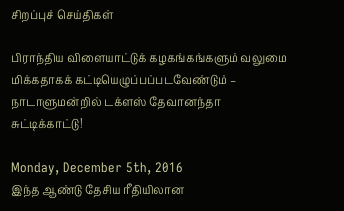சிறப்புச் செய்திகள்

பிராந்திய விளையாட்டுக் கழகங்கங்களும் வலுமை மிக்கதாகக் கட்டியெழுப்பப்படவேண்டும் – நாடாளுமன்றில் டக்ளஸ் தேவானந்தா சுட்டிக்காட்டு!

Monday, December 5th, 2016
இந்த ஆண்டு தேசிய ரீதியிலான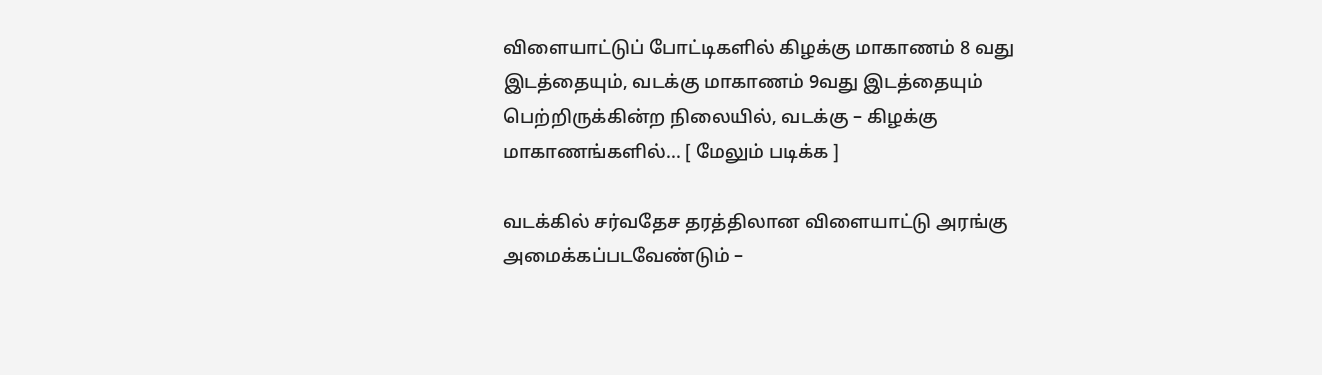விளையாட்டுப் போட்டிகளில் கிழக்கு மாகாணம் 8 வது இடத்தையும், வடக்கு மாகாணம் 9வது இடத்தையும் பெற்றிருக்கின்ற நிலையில், வடக்கு – கிழக்கு மாகாணங்களில்... [ மேலும் படிக்க ]

வடக்கில் சர்வதேச தரத்திலான விளையாட்டு அரங்கு அமைக்கப்படவேண்டும் –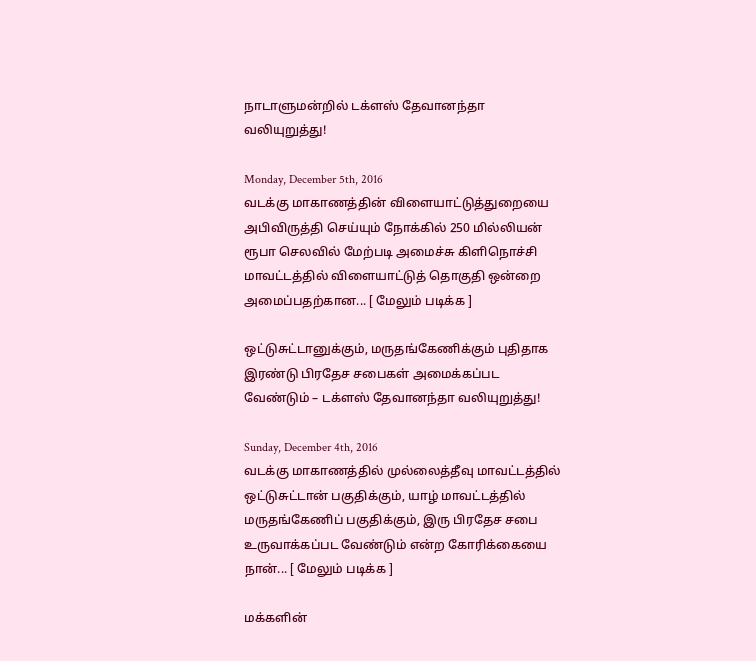நாடாளுமன்றில் டக்ளஸ் தேவானந்தா வலியுறுத்து!

Monday, December 5th, 2016
வடக்கு மாகாணத்தின் விளையாட்டுத்துறையை அபிவிருத்தி செய்யும் நோக்கில் 250 மில்லியன் ரூபா செலவில் மேற்படி அமைச்சு கிளிநொச்சி மாவட்டத்தில் விளையாட்டுத் தொகுதி ஒன்றை அமைப்பதற்கான... [ மேலும் படிக்க ]

ஒட்டுசுட்டானுக்கும், மருதங்கேணிக்கும் புதிதாக இரண்டு பிரதேச சபைகள் அமைக்கப்பட வேண்டும் – டக்ளஸ் தேவானந்தா வலியுறுத்து!

Sunday, December 4th, 2016
வடக்கு மாகாணத்தில் முல்லைத்தீவு மாவட்டத்தில் ஒட்டுசுட்டான் பகுதிக்கும், யாழ் மாவட்டத்தில் மருதங்கேணிப் பகுதிக்கும், இரு பிரதேச சபை உருவாக்கப்பட வேண்டும் என்ற கோரிக்கையை நான்... [ மேலும் படிக்க ]

மக்களின்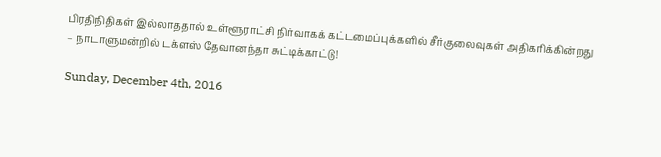பிரதிநிதிகள் இல்லாததால் உள்ளூராட்சி நிர்வாகக் கட்டமைப்புக்களில் சீர்குலைவுகள் அதிகரிக்கின்றது – நாடாளுமன்றில் டக்ளஸ் தேவானந்தா சுட்டிக்காட்டு!

Sunday, December 4th, 2016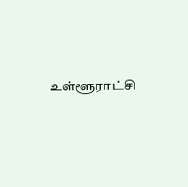உள்ளூராட்சி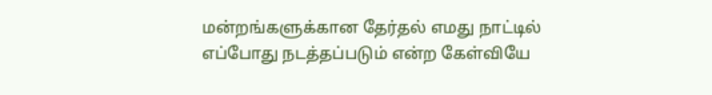மன்றங்களுக்கான தேர்தல் எமது நாட்டில் எப்போது நடத்தப்படும் என்ற கேள்வியே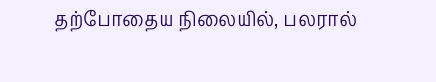தற்போதைய நிலையில், பலரால்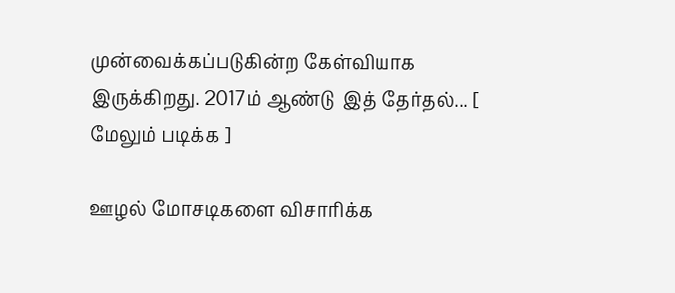முன்வைக்கப்படுகின்ற கேள்வியாக இருக்கிறது. 2017ம் ஆண்டு  இத் தேர்தல்... [ மேலும் படிக்க ]

ஊழல் மோசடிகளை விசாரிக்க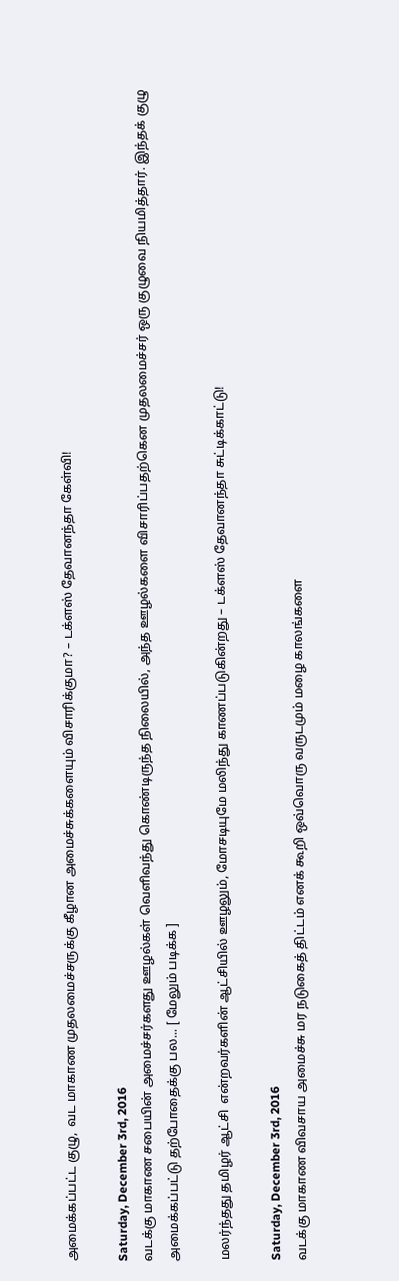அமைக்கப்பட்ட குழு,  வட மாகாண முதலமைச்சருக்கு கீழான அமைச்சுக்களையும் விசாரிக்குமா? – டக்ளஸ் தேவானந்தா கேள்வி!

Saturday, December 3rd, 2016
வடக்கு மாகாண சபையின் அமைச்சர்களது ஊழல்கள் வெளிவந்து கொண்டிருந்த நிலையில், அந்த ஊழல்களை விசாரிப்பதற்கென முதலமைச்சர் ஒரு குழுவை நியமித்தார். இந்தக் குழு அமைக்கப்பட்டு தற்போதைக்கு பல... [ மேலும் படிக்க ]

மலர்ந்தது தமிழர் ஆட்சி  என்றவர்களின் ஆட்சியில் ஊழலும், மோசடியுமே மலிந்து காணப்படுகின்றது – டக்ளஸ் தேவானந்தா சுட்டிக்காட்டு!

Saturday, December 3rd, 2016
வடக்கு மாகாண விவசாய அமைச்சு மர நடுகைத் திட்டம் எனக் கூறி ஒவ்வொரு வருடமும் மழை காலங்களை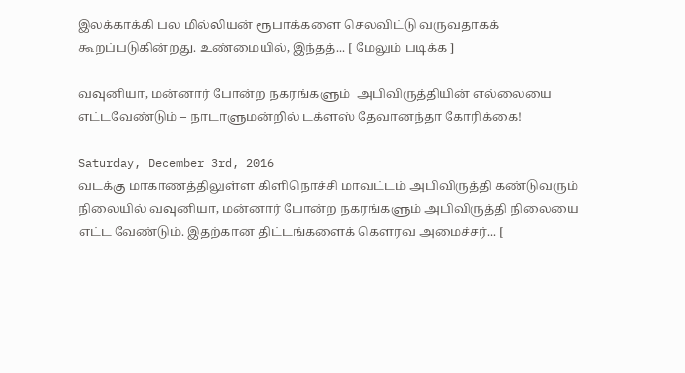இலக்காக்கி பல மில்லியன் ரூபாக்களை செலவிட்டு வருவதாகக் கூறப்படுகின்றது. உண்மையில், இந்தத்... [ மேலும் படிக்க ]

வவுனியா, மன்னார் போன்ற நகரங்களும்  அபிவிருத்தியின் எல்லையை எட்டவேண்டும் – நாடாளுமன்றில் டக்ளஸ் தேவானந்தா கோரிக்கை!

Saturday, December 3rd, 2016
வடக்கு மாகாணத்திலுள்ள கிளிநொச்சி மாவட்டம் அபிவிருத்தி கண்டுவரும் நிலையில் வவுனியா, மன்னார் போன்ற நகரங்களும் அபிவிருத்தி நிலையை எட்ட வேண்டும். இதற்கான திட்டங்களைக் கௌரவ அமைச்சர்... [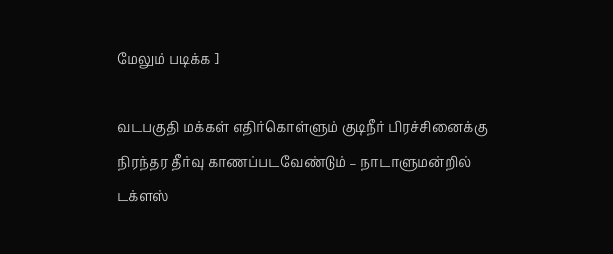மேலும் படிக்க ]

வடபகுதி மக்கள் எதிர்கொள்ளும் குடிநீர் பிரச்சினைக்கு நிரந்தர தீர்வு காணப்படவேண்டும் – நாடாளுமன்றில் டக்ளஸ்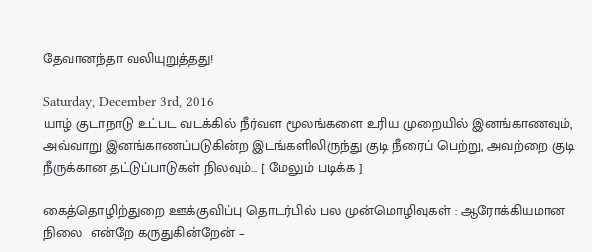தேவானந்தா வலியுறுத்தது!

Saturday, December 3rd, 2016
யாழ் குடாநாடு உட்பட வடக்கில் நீர்வள மூலங்களை உரிய முறையில் இனங்காணவும், அவ்வாறு இனங்காணப்படுகின்ற இடங்களிலிருந்து குடி நீரைப் பெற்று, அவற்றை குடி நீருக்கான தட்டுப்பாடுகள் நிலவும்... [ மேலும் படிக்க ]

கைத்தொழிற்துறை ஊக்குவிப்பு தொடர்பில் பல முன்மொழிவுகள் : ஆரோக்கியமான நிலை  என்றே கருதுகின்றேன் –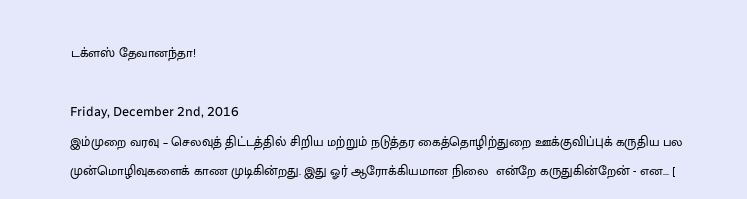டக்ளஸ் தேவானந்தா!

Friday, December 2nd, 2016
இம்முறை வரவு – செலவுத் திட்டத்தில் சிறிய மற்றும் நடுத்தர கைத்தொழிற்துறை ஊக்குவிப்புக் கருதிய பல முன்மொழிவுகளைக் காண முடிகின்றது. இது ஓர் ஆரோக்கியமான நிலை  என்றே கருதுகின்றேன் - என... [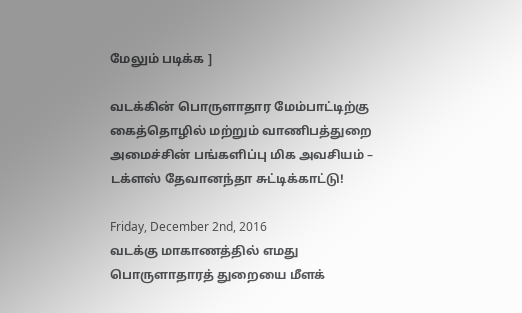மேலும் படிக்க ]

வடக்கின் பொருளாதார மேம்பாட்டிற்கு கைத்தொழில் மற்றும் வாணிபத்துறை அமைச்சின் பங்களிப்பு மிக அவசியம் – டக்ளஸ் தேவானந்தா சுட்டிக்காட்டு!

Friday, December 2nd, 2016
வடக்கு மாகாணத்தில் எமது பொருளாதாரத் துறையை மீளக்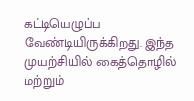கட்டியெழுப்ப வேண்டியிருக்கிறது. இந்த முயற்சியில் கைத்தொழில் மற்றும்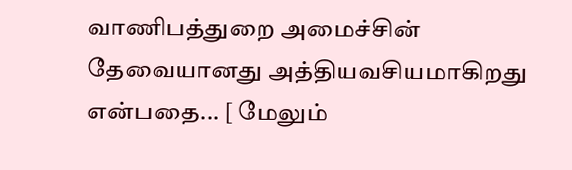வாணிபத்துறை அமைச்சின் தேவையானது அத்தியவசியமாகிறது என்பதை... [ மேலும்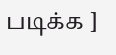படிக்க ]